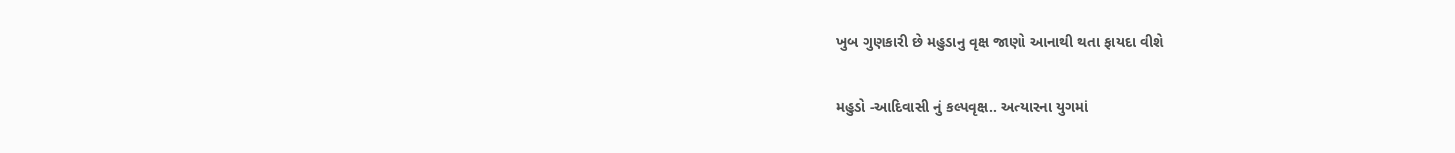ખુબ ગુણકારી છે મહુડાનુ વૃક્ષ જાણો આનાથી થતા ફાયદા વીશે

મહુડો -આદિવાસી નું કલ્પવૃક્ષ.. અત્યારના યુગમાં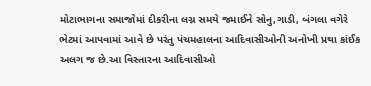મોટાભાગના સમાજોમાં દીકરીના લગ્ન સમયે જમાઈને સોનુ,ગાડી, બંગલા વગેરે ભેટમાં આપવામાં આવે છે પરંતુ પંચમહાલના આદિવાસીઓની અનોખી પ્રથા કાંઈક અલગ જ છે.આ વિસ્તારના આદિવાસીઓ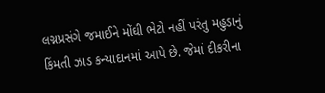લગ્નપ્રસંગે જમાઈને મોંઘી ભેટો નહીં પરંતુ મહુડાનું કિંમતી ઝાડ કન્યાદાનમાં આપે છે. જેમાં દીકરીના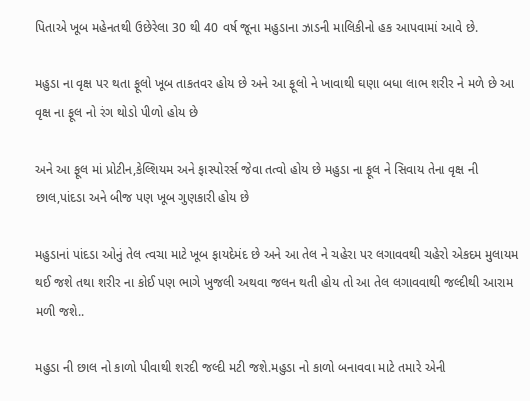પિતાએ ખૂબ મહેનતથી ઉછેરેલા 30 થી 40 વર્ષ જૂના મહુડાના ઝાડની માલિકીનો હક આપવામાં આવે છે.

મહુડા ના વૃક્ષ પર થતા ફૂલો ખૂબ તાકતવર હોય છે અને આ ફૂલો ને ખાવાથી ઘણા બધા લાભ શરીર ને મળે છે આ વૃક્ષ ના ફૂલ નો રંગ થોડો પીળો હોય છે

અને આ ફૂલ માં પ્રોટીન,કેલ્શિયમ અને ફાસ્પોરર્સ જેવા તત્વો હોય છે મહુડા ના ફૂલ ને સિવાય તેના વૃક્ષ ની છાલ,પાંદડા અને બીજ પણ ખૂબ ગુણકારી હોય છે

મહુડાનાં પાંદડા ઓનું તેલ ત્વચા માટે ખૂબ ફાયદેમંદ છે અને આ તેલ ને ચહેરા પર લગાવવથી ચહેરો એકદમ મુલાયમ થઈ જશે તથા શરીર ના કોઈ પણ ભાગે ખુજલી અથવા જલન થતી હોય તો આ તેલ લગાવવાથી જલ્દીથી આરામ મળી જશે..

મહુડા ની છાલ નો કાળો પીવાથી શરદી જલ્દી મટી જશે.મહુડા નો કાળો બનાવવા માટે તમારે એની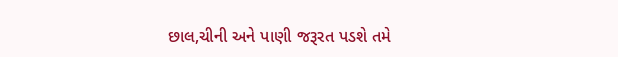છાલ,ચીની અને પાણી જરૂરત પડશે તમે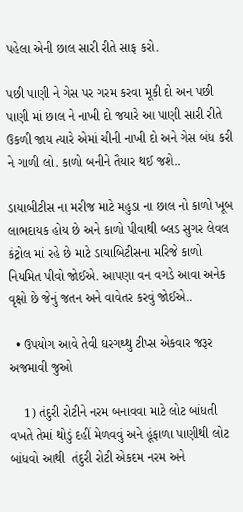પહેલા એની છાલ સારી રીતે સાફ કરો.

પછી પાણી ને ગેસ પર ગરમ કરવા મૂકી દો અન પછી પાણી માં છાલ ને નાખી દો જયારે આ પાણી સારી રીતે ઉકળી જાય ત્યારે એમાં ચીની નાખી દો અને ગેસ બંધ કરી ને ગાળી લો. કાળો બનીને તૈયાર થઈ જશે..

ડાયાબીટીસ ના મરીજ માટે મહુડા ના છાલ નો કાળો ખૂબ લાભદાયક હોય છે અને કાળો પીવાથી બ્લડ સુગર લેવલ કંટ્રોલ માં રહે છે માટે ડાયાબિટીસના મરિજે કાળો નિયમિત પીવો જોઈએ. આપણા વન વગડે આવા અનેક વૃક્ષો છે જેનું જતન અને વાવેતર કરવું જોઈએ..

  • ઉપયોગ આવે તેવી ઘરગથ્થુ ટીપ્સ એકવાર જરૂર અજમાવી જુઓ

    1) તંદુરી રોટીને નરમ બનાવવા માટે લોટ બાંધતી વખતે તેમાં થોડું દહીં મેળવવું અને હૂંફાળા પાણીથી લોટ બાંધવો આથી  તંદુરી રોટી એકદમ નરમ અને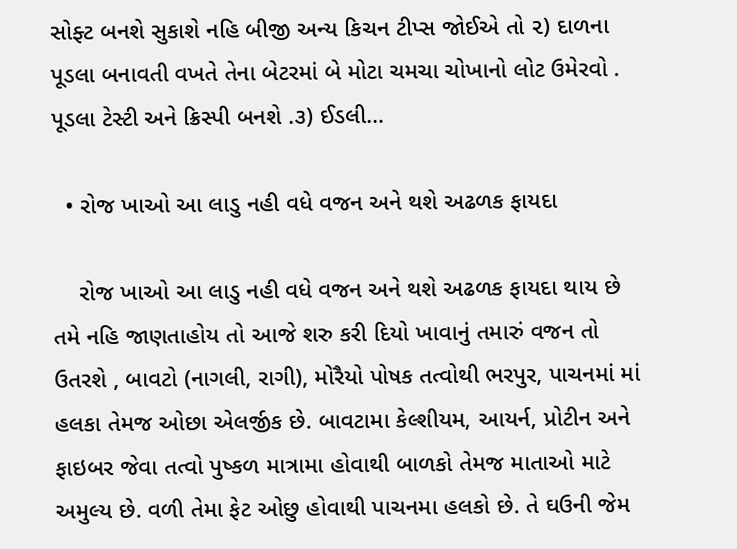સોફ્ટ બનશે સુકાશે નહિ બીજી અન્ય કિચન ટીપ્સ જોઈએ તો ૨) દાળના પૂડલા બનાવતી વખતે તેના બેટરમાં બે મોટા ચમચા ચોખાનો લોટ ઉમેરવો . પૂડલા ટેસ્ટી અને ક્રિસ્પી બનશે .૩) ઈડલી…

  • રોજ ખાઓ આ લાડુ નહી વધે વજન અને થશે અઢળક ફાયદા

    રોજ ખાઓ આ લાડુ નહી વધે વજન અને થશે અઢળક ફાયદા થાય છે તમે નહિ જાણતાહોય તો આજે શરુ કરી દિયો ખાવાનું તમારું વજન તો ઉતરશે , બાવટો (નાગલી, રાગી), મોરૈયો પોષક તત્વોથી ભરપુર, પાચનમાં માં હલકા તેમજ ઓછા એલર્જીક છે. બાવટામા કેલ્શીયમ, આયર્ન, પ્રોટીન અને ફાઇબર જેવા તત્વો પુષ્કળ માત્રામા હોવાથી બાળકો તેમજ માતાઓ માટે અમુલ્ય છે. વળી તેમા ફેટ ઓછુ હોવાથી પાચનમા હલકો છે. તે ઘઉની જેમ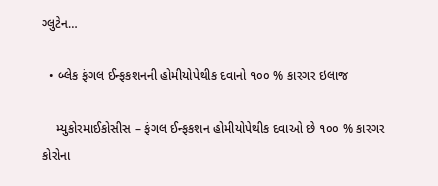ગ્લુટેન…

  • બ્લેક ફંગલ ઈન્ફકશનની હોમીયોપેથીક દવાનો ૧૦૦ % કારગર ઇલાજ

    મ્યુકોરમાઈકોસીસ – ફંગલ ઈન્ફકશન હોમીયોપેથીક દવાઓ છે ૧૦૦ % કારગર કોરોના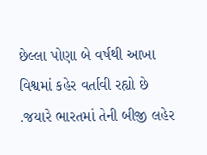છેલ્લા પોણા બે વર્ષથી આખા વિશ્વમાં કહેર વર્તાવી રહ્યો છે .જયારે ભારતમાં તેની બીજી લહેર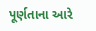પૂર્ણતાના આરે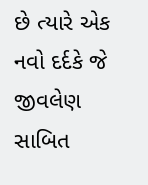છે ત્યારે એક નવો દર્દકે જે જીવલેણ સાબિત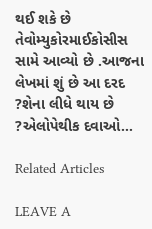થઈ શકે છે તેવોમ્યુકોરમાઈકોસીસ સામે આવ્યો છે .આજના લેખમાં શું છે આ દરદ ?શેના લીધે થાય છે ?એલોપેથીક દવાઓ…

Related Articles

LEAVE A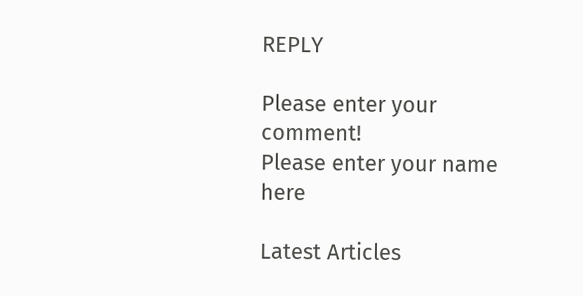REPLY

Please enter your comment!
Please enter your name here

Latest Articles